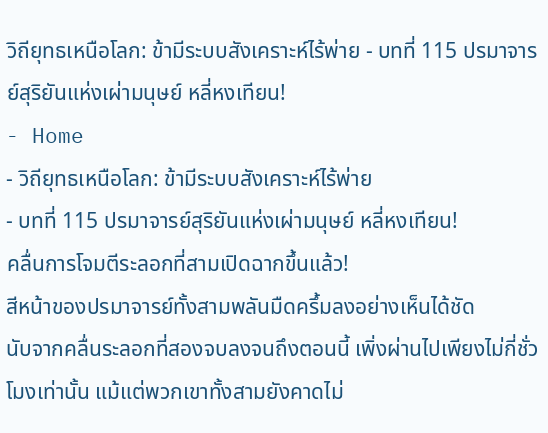วิถียุทธเหนือโลก: ข้ามีระบบสังเคราะห์ไร้พ่าย - บทที่ 115 ปรมาจารย์สุริยันแห่งเผ่ามนุษย์ หลี่หงเทียน!
- Home
- วิถียุทธเหนือโลก: ข้ามีระบบสังเคราะห์ไร้พ่าย
- บทที่ 115 ปรมาจารย์สุริยันแห่งเผ่ามนุษย์ หลี่หงเทียน!
คลื่นการโจมตีระลอกที่สามเปิดฉากขึ้นแล้ว!
สีหน้าของปรมาจารย์ทั้งสามพลันมืดครึ้มลงอย่างเห็นได้ชัด
นับจากคลื่นระลอกที่สองจบลงจนถึงตอนนี้ เพิ่งผ่านไปเพียงไม่กี่ชั่วโมงเท่านั้น แม้แต่พวกเขาทั้งสามยังคาดไม่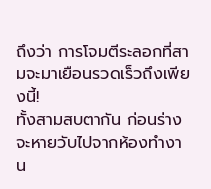ถึงว่า การโจมตีระลอกที่สามจะมาเยือนรวดเร็วถึงเพียงนี้!
ทั้งสามสบตากัน ก่อนร่างจะหายวับไปจากห้องทำงาน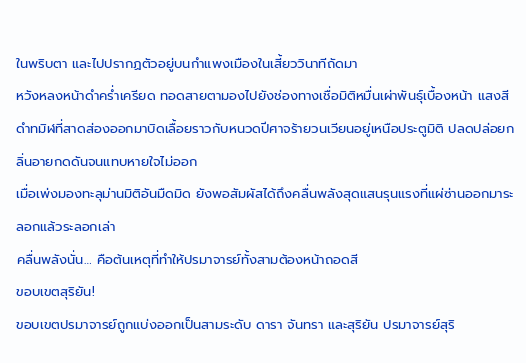ในพริบตา และไปปรากฏตัวอยู่บนกำแพงเมืองในเสี้ยววินาทีถัดมา
หวังหลงหน้าดำคร่ำเครียด ทอดสายตามองไปยังช่องทางเชื่อมิติหมื่นเผ่าพันธุ์เบื้องหน้า แสงสีดำทมิฬที่สาดส่องออกมาบิดเลื้อยราวกับหนวดปีศาจร้ายวนเวียนอยู่เหนือประตูมิติ ปลดปล่อยกลิ่นอายกดดันจนแทบหายใจไม่ออก
เมื่อเพ่งมองทะลุม่านมิติอันมืดมิด ยังพอสัมผัสได้ถึงคลื่นพลังสุดแสนรุนแรงที่แผ่ซ่านออกมาระลอกแล้วระลอกเล่า
คลื่นพลังนั่น… คือต้นเหตุที่ทำให้ปรมาจารย์ทั้งสามต้องหน้าถอดสี
ขอบเขตสุริยัน!
ขอบเขตปรมาจารย์ถูกแบ่งออกเป็นสามระดับ ดารา จันทรา และสุริยัน ปรมาจารย์สุริ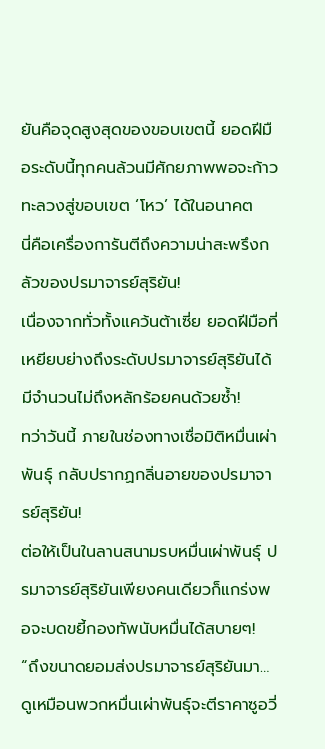ยันคือจุดสูงสุดของขอบเขตนี้ ยอดฝีมือระดับนี้ทุกคนล้วนมีศักยภาพพอจะก้าวทะลวงสู่ขอบเขต ‘โหว’ ได้ในอนาคต
นี่คือเครื่องการันตีถึงความน่าสะพรึงกลัวของปรมาจารย์สุริยัน!
เนื่องจากทั่วทั้งแคว้นต้าเซี่ย ยอดฝีมือที่เหยียบย่างถึงระดับปรมาจารย์สุริยันได้ มีจำนวนไม่ถึงหลักร้อยคนด้วยซ้ำ!
ทว่าวันนี้ ภายในช่องทางเชื่อมิติหมื่นเผ่าพันธุ์ กลับปรากฏกลิ่นอายของปรมาจารย์สุริยัน!
ต่อให้เป็นในลานสนามรบหมื่นเผ่าพันธุ์ ปรมาจารย์สุริยันเพียงคนเดียวก็แกร่งพอจะบดขยี้กองทัพนับหมื่นได้สบายๆ!
“ถึงขนาดยอมส่งปรมาจารย์สุริยันมา… ดูเหมือนพวกหมื่นเผ่าพันธุ์จะตีราคาซูอวี่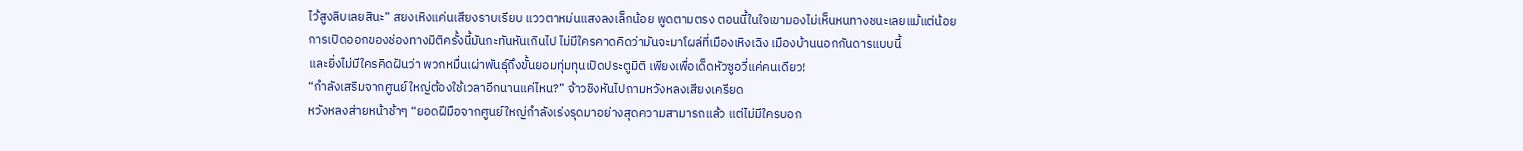ไว้สูงลิบเลยสินะ” สยงเหิงแค่นเสียงราบเรียบ แววตาหม่นแสงลงเล็กน้อย พูดตามตรง ตอนนี้ในใจเขามองไม่เห็นหนทางชนะเลยแม้แต่น้อย
การเปิดออกของช่องทางมิติครั้งนี้มันกะทันหันเกินไป ไม่มีใครคาดคิดว่ามันจะมาโผล่ที่เมืองเหิงเฉิง เมืองบ้านนอกกันดารแบบนี้
และยิ่งไม่มีใครคิดฝันว่า พวกหมื่นเผ่าพันธุ์ถึงขั้นยอมทุ่มทุนเปิดประตูมิติ เพียงเพื่อเด็ดหัวซูอวี่แค่คนเดียว!
“กำลังเสริมจากศูนย์ใหญ่ต้องใช้เวลาอีกนานแค่ไหน?” จ้าวชิงหันไปถามหวังหลงเสียงเครียด
หวังหลงส่ายหน้าช้าๆ “ยอดฝีมือจากศูนย์ใหญ่กำลังเร่งรุดมาอย่างสุดความสามารถแล้ว แต่ไม่มีใครบอก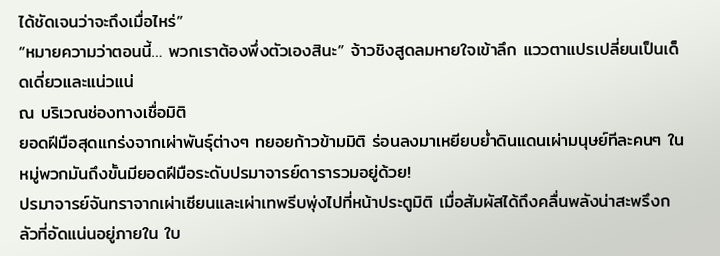ได้ชัดเจนว่าจะถึงเมื่อไหร่”
“หมายความว่าตอนนี้… พวกเราต้องพึ่งตัวเองสินะ” จ้าวชิงสูดลมหายใจเข้าลึก แววตาแปรเปลี่ยนเป็นเด็ดเดี่ยวและแน่วแน่
ณ บริเวณช่องทางเชื่อมิติ
ยอดฝีมือสุดแกร่งจากเผ่าพันธุ์ต่างๆ ทยอยก้าวข้ามมิติ ร่อนลงมาเหยียบย่ำดินแดนเผ่ามนุษย์ทีละคนๆ ในหมู่พวกมันถึงขั้นมียอดฝีมือระดับปรมาจารย์ดารารวมอยู่ด้วย!
ปรมาจารย์จันทราจากเผ่าเซียนและเผ่าเทพรีบพุ่งไปที่หน้าประตูมิติ เมื่อสัมผัสได้ถึงคลื่นพลังน่าสะพรึงกลัวที่อัดแน่นอยู่ภายใน ใบ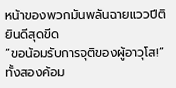หน้าของพวกมันพลันฉายแววปีติยินดีสุดขีด
“ขอน้อมรับการจุติของผู้อาวุโส!” ทั้งสองค้อม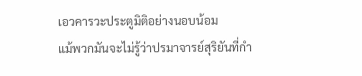เอวคารวะประตูมิติอย่างนอบน้อม
แม้พวกมันจะไม่รู้ว่าปรมาจารย์สุริยันที่กำ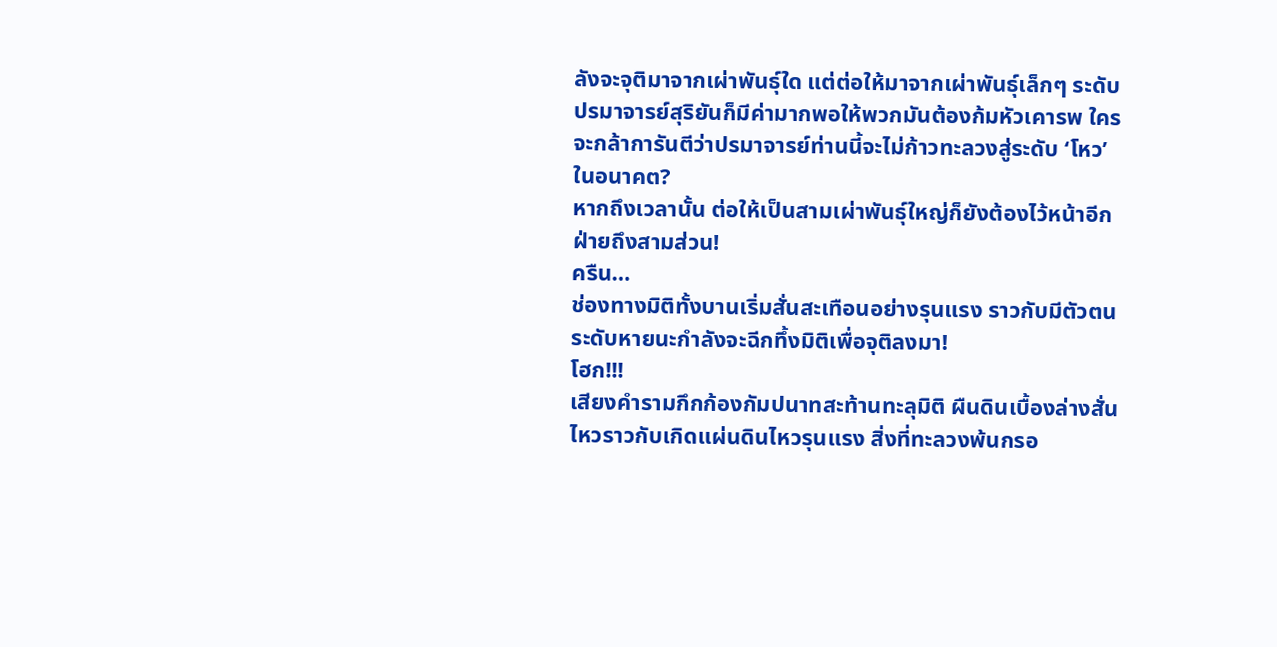ลังจะจุติมาจากเผ่าพันธุ์ใด แต่ต่อให้มาจากเผ่าพันธุ์เล็กๆ ระดับปรมาจารย์สุริยันก็มีค่ามากพอให้พวกมันต้องก้มหัวเคารพ ใครจะกล้าการันตีว่าปรมาจารย์ท่านนี้จะไม่ก้าวทะลวงสู่ระดับ ‘โหว’ ในอนาคต?
หากถึงเวลานั้น ต่อให้เป็นสามเผ่าพันธุ์ใหญ่ก็ยังต้องไว้หน้าอีกฝ่ายถึงสามส่วน!
ครืน…
ช่องทางมิติทั้งบานเริ่มสั่นสะเทือนอย่างรุนแรง ราวกับมีตัวตนระดับหายนะกำลังจะฉีกทึ้งมิติเพื่อจุติลงมา!
โฮก!!!
เสียงคำรามกึกก้องกัมปนาทสะท้านทะลุมิติ ผืนดินเบื้องล่างสั่นไหวราวกับเกิดแผ่นดินไหวรุนแรง สิ่งที่ทะลวงพ้นกรอ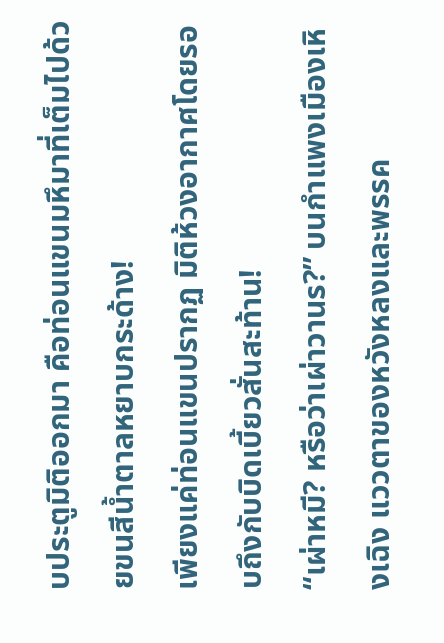บประตูมิติออกมา คือท่อนแขนมหึมาที่เต็มไปด้วยขนสีน้ำตาลหยาบกระด้าง!
เพียงแค่ท่อนแขนปรากฏ มิติห้วงอากาศโดยรอบถึงกับบิดเบี้ยวสั่นสะท้าน!
“เผ่าหมี? หรือว่าเผ่าวานร?” บนกำแพงเมืองเหิงเฉิง แววตาของหวังหลงและพรรค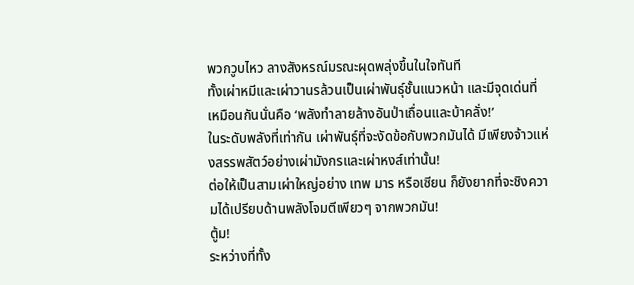พวกวูบไหว ลางสังหรณ์มรณะผุดพลุ่งขึ้นในใจทันที
ทั้งเผ่าหมีและเผ่าวานรล้วนเป็นเผ่าพันธุ์ชั้นแนวหน้า และมีจุดเด่นที่เหมือนกันนั่นคือ ‘พลังทำลายล้างอันป่าเถื่อนและบ้าคลั่ง!’
ในระดับพลังที่เท่ากัน เผ่าพันธุ์ที่จะงัดข้อกับพวกมันได้ มีเพียงจ้าวแห่งสรรพสัตว์อย่างเผ่ามังกรและเผ่าหงส์เท่านั้น!
ต่อให้เป็นสามเผ่าใหญ่อย่าง เทพ มาร หรือเซียน ก็ยังยากที่จะชิงความได้เปรียบด้านพลังโจมตีเพียวๆ จากพวกมัน!
ตู้ม!
ระหว่างที่ทั้ง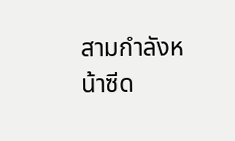สามกำลังหน้าซีด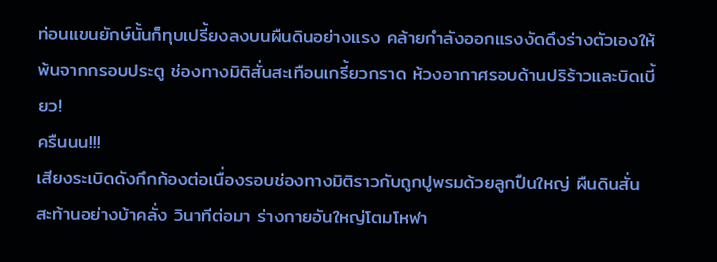ท่อนแขนยักษ์นั้นก็ทุบเปรี้ยงลงบนผืนดินอย่างแรง คล้ายกำลังออกแรงงัดดึงร่างตัวเองให้พ้นจากกรอบประตู ช่องทางมิติสั่นสะเทือนเกรี้ยวกราด ห้วงอากาศรอบด้านปริร้าวและบิดเบี้ยว!
ครืนนน!!!
เสียงระเบิดดังกึกก้องต่อเนื่องรอบช่องทางมิติราวกับถูกปูพรมด้วยลูกปืนใหญ่ ผืนดินสั่นสะท้านอย่างบ้าคลั่ง วินาทีต่อมา ร่างกายอันใหญ่โตมโหฬา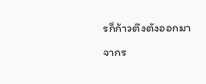รก็ก้าวตึงตังออกมาจากร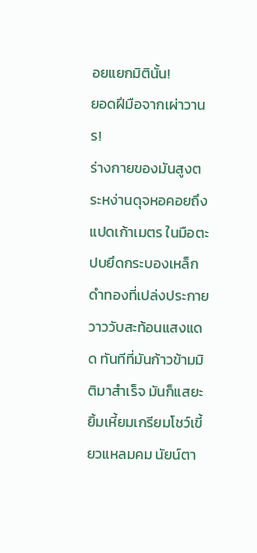อยแยกมิตินั้น!
ยอดฝีมือจากเผ่าวานร!
ร่างกายของมันสูงตระหง่านดุจหอคอยถึงแปดเก้าเมตร ในมือตะปบยึดกระบองเหล็กดำทองที่เปล่งประกายวาววับสะท้อนแสงแดด ทันทีที่มันก้าวข้ามมิติมาสำเร็จ มันก็แสยะยิ้มเหี้ยมเกรียมโชว์เขี้ยวแหลมคม นัยน์ตา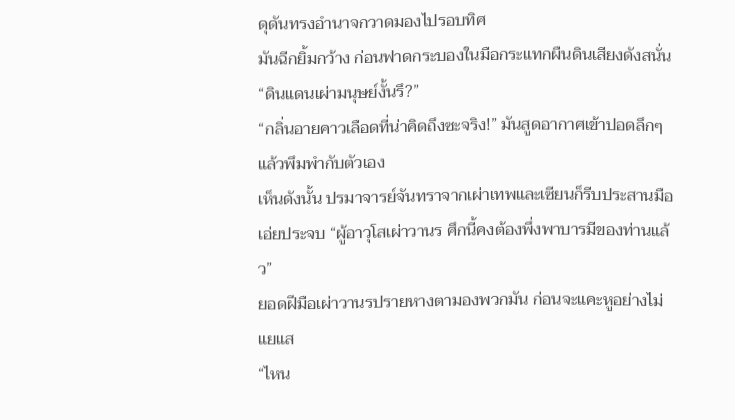ดุดันทรงอำนาจกวาดมองไปรอบทิศ
มันฉีกยิ้มกว้าง ก่อนฟาดกระบองในมือกระแทกผืนดินเสียงดังสนั่น
“ดินแดนเผ่ามนุษย์งั้นรึ?”
“กลิ่นอายคาวเลือดที่น่าคิดถึงซะจริง!” มันสูดอากาศเข้าปอดลึกๆ แล้วพึมพำกับตัวเอง
เห็นดังนั้น ปรมาจารย์จันทราจากเผ่าเทพและเซียนก็รีบประสานมือเอ่ยประจบ “ผู้อาวุโสเผ่าวานร ศึกนี้คงต้องพึ่งพาบารมีของท่านแล้ว”
ยอดฝีมือเผ่าวานรปรายหางตามองพวกมัน ก่อนจะแคะหูอย่างไม่แยแส
“ไหน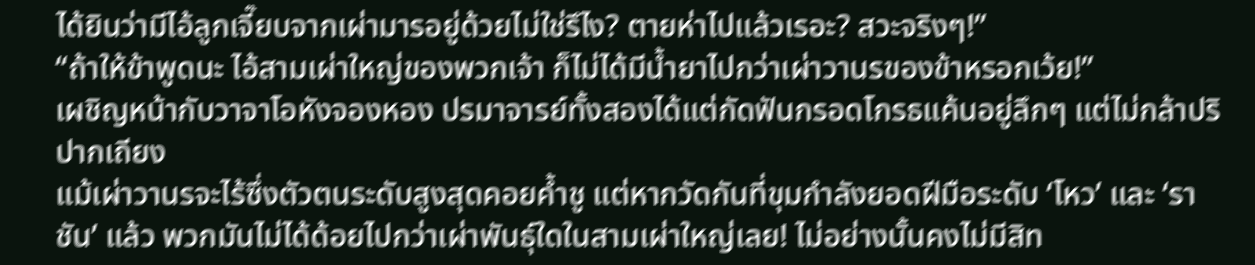ได้ยินว่ามีไอ้ลูกเจี๊ยบจากเผ่ามารอยู่ด้วยไม่ใช่รึไง? ตายห่าไปแล้วเรอะ? สวะจริงๆ!”
“ถ้าให้ข้าพูดนะ ไอ้สามเผ่าใหญ่ของพวกเจ้า ก็ไม่ได้มีน้ำยาไปกว่าเผ่าวานรของข้าหรอกเว้ย!”
เผชิญหน้ากับวาจาโอหังจองหอง ปรมาจารย์ทั้งสองได้แต่กัดฟันกรอดโกรธแค้นอยู่ลึกๆ แต่ไม่กล้าปริปากเถียง
แม้เผ่าวานรจะไร้ซึ่งตัวตนระดับสูงสุดคอยค้ำชู แต่หากวัดกันที่ขุมกำลังยอดฝีมือระดับ ‘โหว’ และ ‘ราชัน’ แล้ว พวกมันไม่ได้ด้อยไปกว่าเผ่าพันธุ์ใดในสามเผ่าใหญ่เลย! ไม่อย่างนั้นคงไม่มีสิท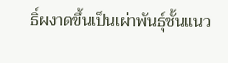ธิ์ผงาดขึ้นเป็นเผ่าพันธุ์ชั้นแนว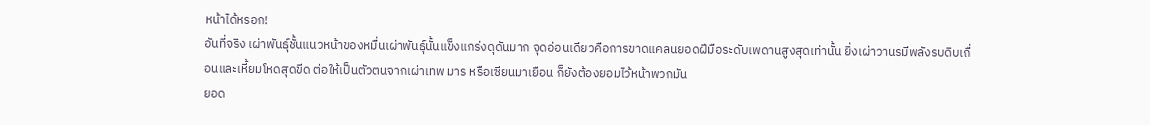หน้าได้หรอก!
อันที่จริง เผ่าพันธุ์ชั้นแนวหน้าของหมื่นเผ่าพันธุ์นั้นแข็งแกร่งดุดันมาก จุดอ่อนเดียวคือการขาดแคลนยอดฝีมือระดับเพดานสูงสุดเท่านั้น ยิ่งเผ่าวานรมีพลังรบดิบเถื่อนและเหี้ยมโหดสุดขีด ต่อให้เป็นตัวตนจากเผ่าเทพ มาร หรือเซียนมาเยือน ก็ยังต้องยอมไว้หน้าพวกมัน
ยอด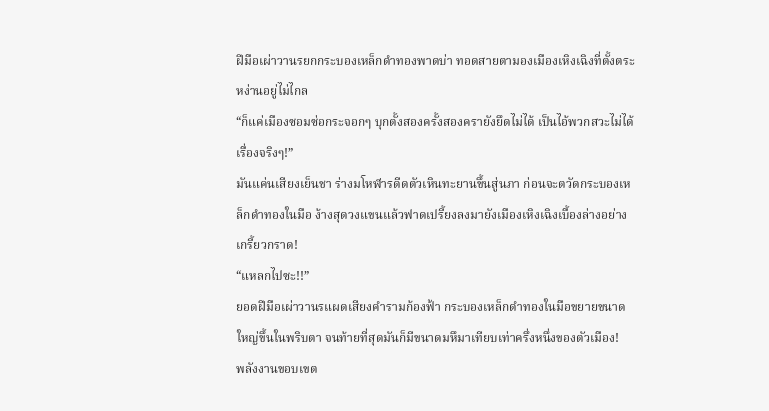ฝีมือเผ่าวานรยกกระบองเหล็กดำทองพาดบ่า ทอดสายตามองเมืองเหิงเฉิงที่ตั้งตระหง่านอยู่ไม่ไกล
“ก็แค่เมืองซอมซ่อกระจอกๆ บุกตั้งสองครั้งสองครายังยึดไม่ได้ เป็นไอ้พวกสวะไม่ได้เรื่องจริงๆ!”
มันแค่นเสียงเย็นชา ร่างมโหฬารดีดตัวเหินทะยานขึ้นสู่นภา ก่อนจะตวัดกระบองเหล็กดำทองในมือ ง้างสุดวงแขนแล้วฟาดเปรี้ยงลงมายังเมืองเหิงเฉิงเบื้องล่างอย่างเกรี้ยวกราด!
“แหลกไปซะ!!”
ยอดฝีมือเผ่าวานรแผดเสียงคำรามก้องฟ้า กระบองเหล็กดำทองในมือขยายขนาดใหญ่ขึ้นในพริบตา จนท้ายที่สุดมันก็มีขนาดมหึมาเทียบเท่าครึ่งหนึ่งของตัวเมือง!
พลังงานขอบเขต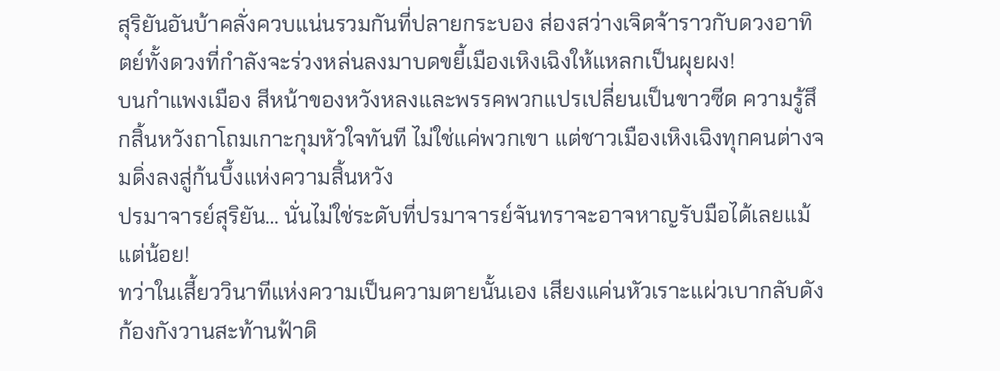สุริยันอันบ้าคลั่งควบแน่นรวมกันที่ปลายกระบอง ส่องสว่างเจิดจ้าราวกับดวงอาทิตย์ทั้งดวงที่กำลังจะร่วงหล่นลงมาบดขยี้เมืองเหิงเฉิงให้แหลกเป็นผุยผง!
บนกำแพงเมือง สีหน้าของหวังหลงและพรรคพวกแปรเปลี่ยนเป็นขาวซีด ความรู้สึกสิ้นหวังถาโถมเกาะกุมหัวใจทันที ไม่ใช่แค่พวกเขา แต่ชาวเมืองเหิงเฉิงทุกคนต่างจมดิ่งลงสู่ก้นบึ้งแห่งความสิ้นหวัง
ปรมาจารย์สุริยัน… นั่นไม่ใช่ระดับที่ปรมาจารย์จันทราจะอาจหาญรับมือได้เลยแม้แต่น้อย!
ทว่าในเสี้ยววินาทีแห่งความเป็นความตายนั้นเอง เสียงแค่นหัวเราะแผ่วเบากลับดังก้องกังวานสะท้านฟ้าดิ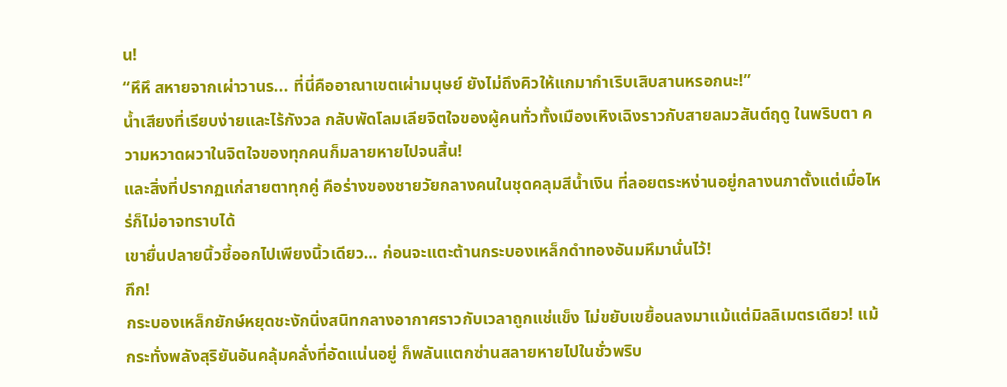น!
“หึหึ สหายจากเผ่าวานร... ที่นี่คืออาณาเขตเผ่ามนุษย์ ยังไม่ถึงคิวให้แกมากำเริบเสิบสานหรอกนะ!”
น้ำเสียงที่เรียบง่ายและไร้กังวล กลับพัดโลมเลียจิตใจของผู้คนทั่วทั้งเมืองเหิงเฉิงราวกับสายลมวสันต์ฤดู ในพริบตา ความหวาดผวาในจิตใจของทุกคนก็มลายหายไปจนสิ้น!
และสิ่งที่ปรากฏแก่สายตาทุกคู่ คือร่างของชายวัยกลางคนในชุดคลุมสีน้ำเงิน ที่ลอยตระหง่านอยู่กลางนภาตั้งแต่เมื่อไหร่ก็ไม่อาจทราบได้
เขายื่นปลายนิ้วชี้ออกไปเพียงนิ้วเดียว… ก่อนจะแตะต้านกระบองเหล็กดำทองอันมหึมานั่นไว้!
กึก!
กระบองเหล็กยักษ์หยุดชะงักนิ่งสนิทกลางอากาศราวกับเวลาถูกแช่แข็ง ไม่ขยับเขยื้อนลงมาแม้แต่มิลลิเมตรเดียว! แม้กระทั่งพลังสุริยันอันคลุ้มคลั่งที่อัดแน่นอยู่ ก็พลันแตกซ่านสลายหายไปในชั่วพริบ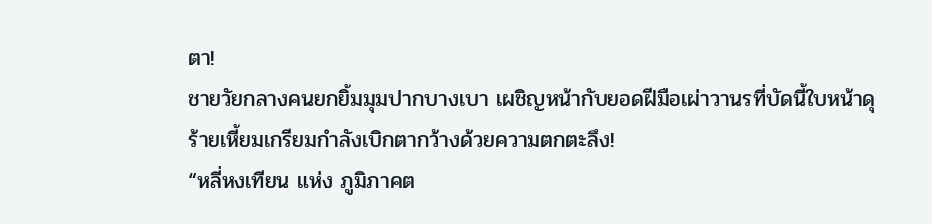ตา!
ชายวัยกลางคนยกยิ้มมุมปากบางเบา เผชิญหน้ากับยอดฝีมือเผ่าวานรที่บัดนี้ใบหน้าดุร้ายเหี้ยมเกรียมกำลังเบิกตากว้างด้วยความตกตะลึง!
“หลี่หงเทียน แห่ง ภูมิภาคต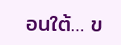อนใต้… ข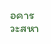อคารวะสหา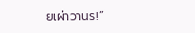ยเผ่าวานร!”